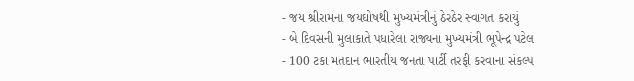- જય શ્રીરામના જયઘોષથી મુખ્યમંત્રીનું ઠેરઠેર સ્વાગત કરાયું
- બે દિવસની મુલાકાતે પધારેલા રાજ્યના મુખ્યમંત્રી ભૂપેન્દ્ર પટેલ
- 100 ટકા મતદાન ભારતીય જનતા પાર્ટી તરફી કરવાના સંકલ્પ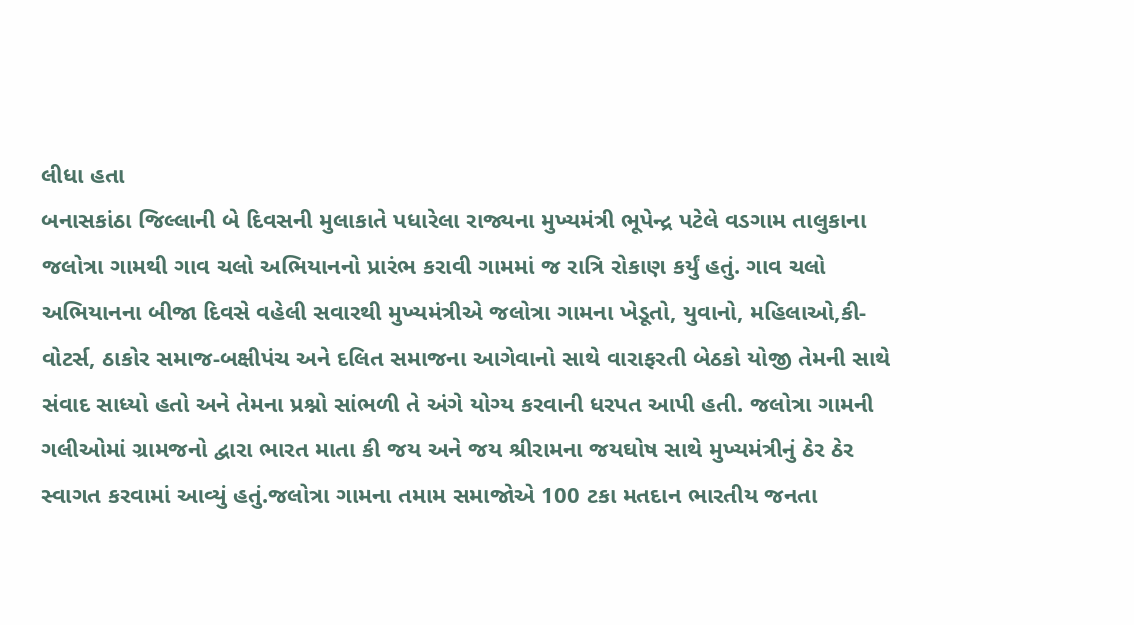લીધા હતા
બનાસકાંઠા જિલ્લાની બે દિવસની મુલાકાતે પધારેલા રાજ્યના મુખ્યમંત્રી ભૂપેન્દ્ર પટેલે વડગામ તાલુકાના જલોત્રા ગામથી ગાવ ચલો અભિયાનનો પ્રારંભ કરાવી ગામમાં જ રાત્રિ રોકાણ કર્યું હતું. ગાવ ચલો અભિયાનના બીજા દિવસે વહેલી સવારથી મુખ્યમંત્રીએ જલોત્રા ગામના ખેડૂતો, યુવાનો, મહિલાઓ,કી-વોટર્સ, ઠાકોર સમાજ-બક્ષીપંચ અને દલિત સમાજના આગેવાનો સાથે વારાફરતી બેઠકો યોજી તેમની સાથે સંવાદ સાધ્યો હતો અને તેમના પ્રશ્નો સાંભળી તે અંગે યોગ્ય કરવાની ધરપત આપી હતી. જલોત્રા ગામની ગલીઓમાં ગ્રામજનો દ્વારા ભારત માતા કી જય અને જય શ્રીરામના જયઘોષ સાથે મુખ્યમંત્રીનું ઠેર ઠેર સ્વાગત કરવામાં આવ્યું હતું.જલોત્રા ગામના તમામ સમાજોએ 100 ટકા મતદાન ભારતીય જનતા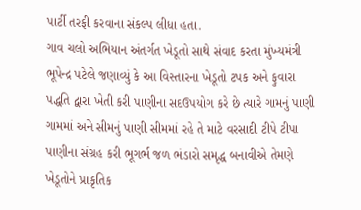પાર્ટી તરફી કરવાના સંકલ્પ લીધા હતા.
ગાવ ચલો અભિયાન અંતર્ગત ખેડૂતો સાથે સંવાદ કરતા મુંખ્યમંત્રી ભૂપેન્દ્ર પટેલે જણાવ્યું કે આ વિસ્તારના ખેડૂતો ટપક અને ફુવારા પદ્ધતિ દ્વારા ખેતી કરી પાણીના સદઉપયોગ કરે છે ત્યારે ગામનું પાણી ગામમાં અને સીમનું પાણી સીમમાં રહે તે માટે વરસાદી ટીપે ટીપા પાણીના સંગ્રહ કરી ભૂગર્ભ જળ ભંડારો સમૃદ્ધ બનાવીએ તેમણે ખેડૂતોને પ્રાકૃતિક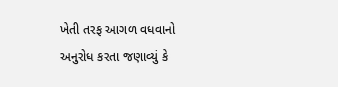ખેતી તરફ આગળ વધવાનો અનુરોધ કરતા જણાવ્યું કે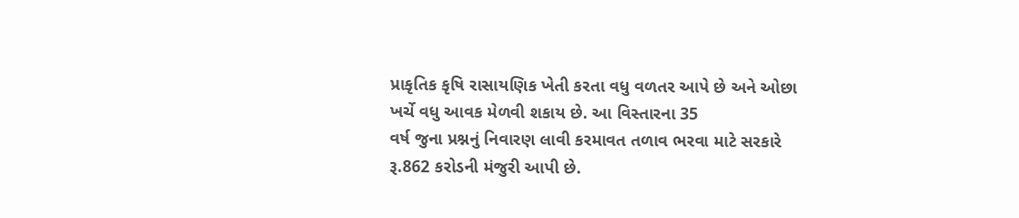પ્રાકૃતિક કૃષિ રાસાયણિક ખેતી કરતા વધુ વળતર આપે છે અને ઓછા ખર્ચે વધુ આવક મેળવી શકાય છે. આ વિસ્તારના 35
વર્ષ જુના પ્રશ્નનું નિવારણ લાવી કરમાવત તળાવ ભરવા માટે સરકારે રૂ.862 કરોડની મંજુરી આપી છે.